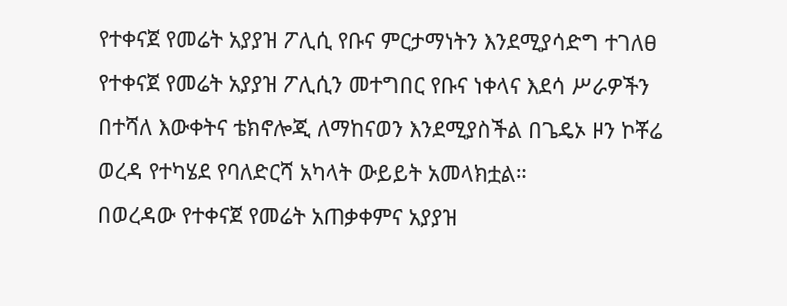የተቀናጀ የመሬት አያያዝ ፖሊሲ የቡና ምርታማነትን እንደሚያሳድግ ተገለፀ
የተቀናጀ የመሬት አያያዝ ፖሊሲን መተግበር የቡና ነቀላና እደሳ ሥራዎችን በተሻለ እውቀትና ቴክኖሎጂ ለማከናወን እንደሚያስችል በጌዴኦ ዞን ኮቾሬ ወረዳ የተካሄደ የባለድርሻ አካላት ውይይት አመላክቷል።
በወረዳው የተቀናጀ የመሬት አጠቃቀምና አያያዝ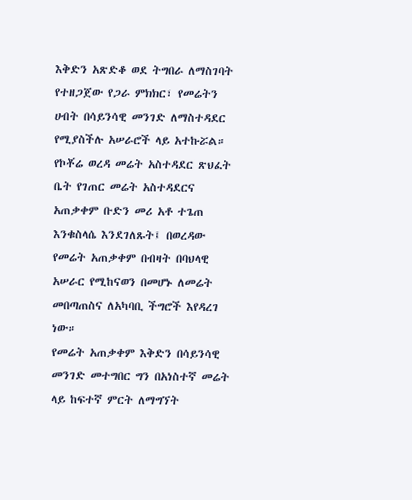እቅድን አጽድቆ ወደ ትግበራ ለማስገባት የተዘጋጀው የጋራ ምክክር፣ የመሬትን ሀብት በሳይንሳዊ መንገድ ለማስተዳደር የሚያስችሉ አሠራሮች ላይ አተኩሯል።
የኮቾሬ ወረዳ መሬት አስተዳደር ጽህፈት ቤት የገጠር መሬት አስተዳደርና አጠቃቀም ቡድን መሪ አቶ ተጌጠ እንቁስላሴ እንደገለጹት፤ በወረዳው የመሬት አጠቃቀም በብዛት በባህላዊ አሠራር የሚከናወን በመሆኑ ለመሬት መበጣጠስና ለአካባቢ ችግሮች እየዳረገ ነው።
የመሬት አጠቃቀም እቅድን በሳይንሳዊ መንገድ መተግበር ግን በአነስተኛ መሬት ላይ ከፍተኛ ምርት ለማግኘት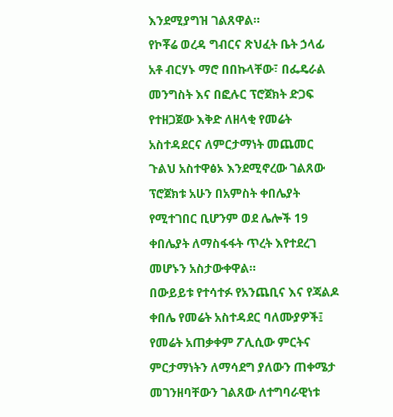እንደሚያግዝ ገልጸዋል።
የኮቾሬ ወረዳ ግብርና ጽህፈት ቤት ኃላፊ አቶ ብርሃኑ ማሮ በበኩላቸው፣ በፌዴራል መንግስት እና በፎሉር ፕሮጀክት ድጋፍ የተዘጋጀው እቅድ ለዘላቂ የመሬት አስተዳደርና ለምርታማነት መጨመር ጉልህ አስተዋፅኦ እንደሚኖረው ገልጸው ፕሮጀክቱ አሁን በአምስት ቀበሌያት የሚተገበር ቢሆንም ወደ ሌሎች 19 ቀበሌያት ለማስፋፋት ጥረት እየተደረገ መሆኑን አስታውቀዋል።
በውይይቱ የተሳተፉ የአንጨቢና እና የጃልዶ ቀበሌ የመሬት አስተዳደር ባለሙያዎች፤ የመሬት አጠቃቀም ፖሊሲው ምርትና ምርታማነትን ለማሳደግ ያለውን ጠቀሜታ መገንዘባቸውን ገልጸው ለተግባራዊነቱ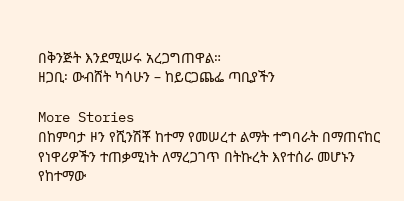በቅንጅት እንደሚሠሩ አረጋግጠዋል።
ዘጋቢ፡ ውብሸት ካሳሁን – ከይርጋጨፌ ጣቢያችን

More Stories
በከምባታ ዞን የሺንሽቾ ከተማ የመሠረተ ልማት ተግባራት በማጠናከር የነዋሪዎችን ተጠቃሚነት ለማረጋገጥ በትኩረት እየተሰራ መሆኑን የከተማው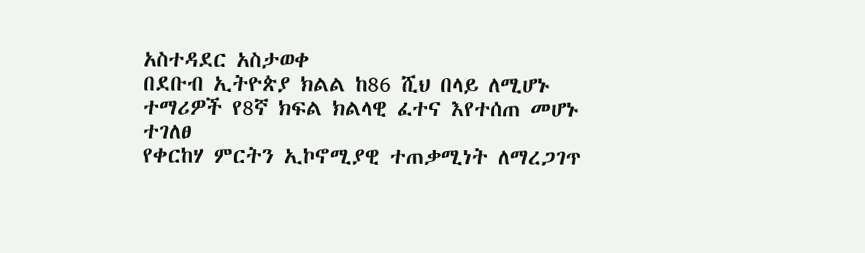አስተዳደር አስታወቀ
በደቡብ ኢትዮጵያ ክልል ከ86 ሺህ በላይ ለሚሆኑ ተማሪዎች የ8ኛ ክፍል ክልላዊ ፈተና እየተሰጠ መሆኑ ተገለፀ
የቀርከሃ ምርትን ኢኮኖሚያዊ ተጠቃሚነት ለማረጋገጥ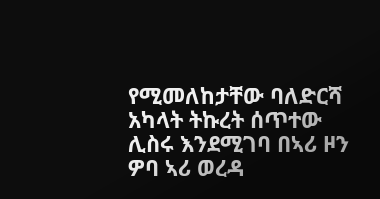የሚመለከታቸው ባለድርሻ አካላት ትኩረት ሰጥተው ሊስሩ እንደሚገባ በኣሪ ዞን ዎባ ኣሪ ወረዳ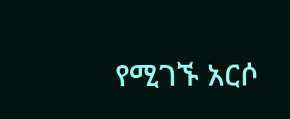የሚገኙ አርሶ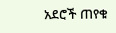አደሮች ጠየቁ